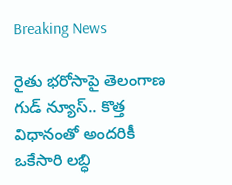Breaking News

రైతు భరోసాపై తెలంగాణ గుడ్ న్యూస్.. కొత్త విధానంతో అందరికీ ఒకేసారి లబ్ధి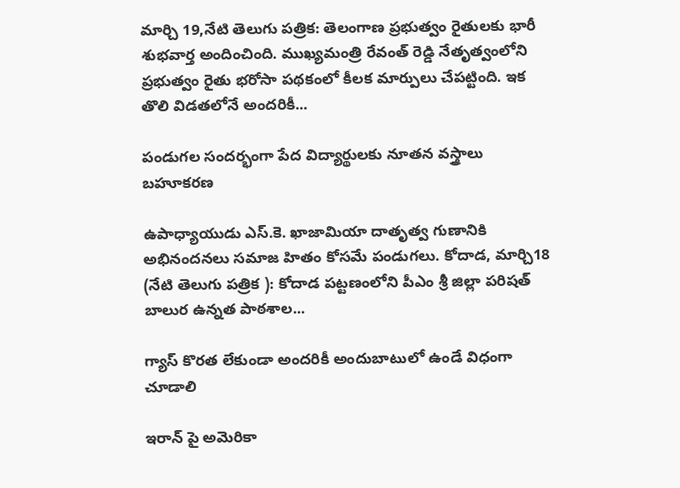మార్చి 19,నేటి తెలుగు పత్రిక: తెలంగాణ ప్రభుత్వం రైతులకు భారీ శుభవార్త అందించింది. ముఖ్యమంత్రి రేవంత్ రెడ్డి నేతృత్వంలోని ప్రభుత్వం రైతు భరోసా పథకంలో కీలక మార్పులు చేపట్టింది. ఇక తొలి విడతలోనే అందరికీ...

పండుగల సందర్భంగా పేద విద్యార్థులకు నూతన వస్త్రాలు బహూకరణ

ఉపాధ్యాయుడు ఎస్.కె. ఖాజామియా దాతృత్వ గుణానికి అభినందనలు సమాజ హితం కోసమే పండుగలు. కోదాడ, మార్చి18 (నేటి తెలుగు పత్రిక ): కోదాడ పట్టణంలోని పీఎం శ్రీ జిల్లా పరిషత్ బాలుర ఉన్నత పాఠశాల...

గ్యాస్ కొరత లేకుండా అందరికీ అందుబాటులో ఉండే విధంగా చూడాలి

ఇరాన్ పై అమెరికా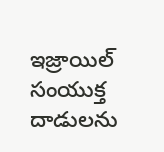ఇజ్రాయిల్ సంయుక్త దాడులను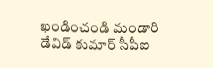ఖండించండి మండారి డేవిడ్ కుమార్ సీపీఐ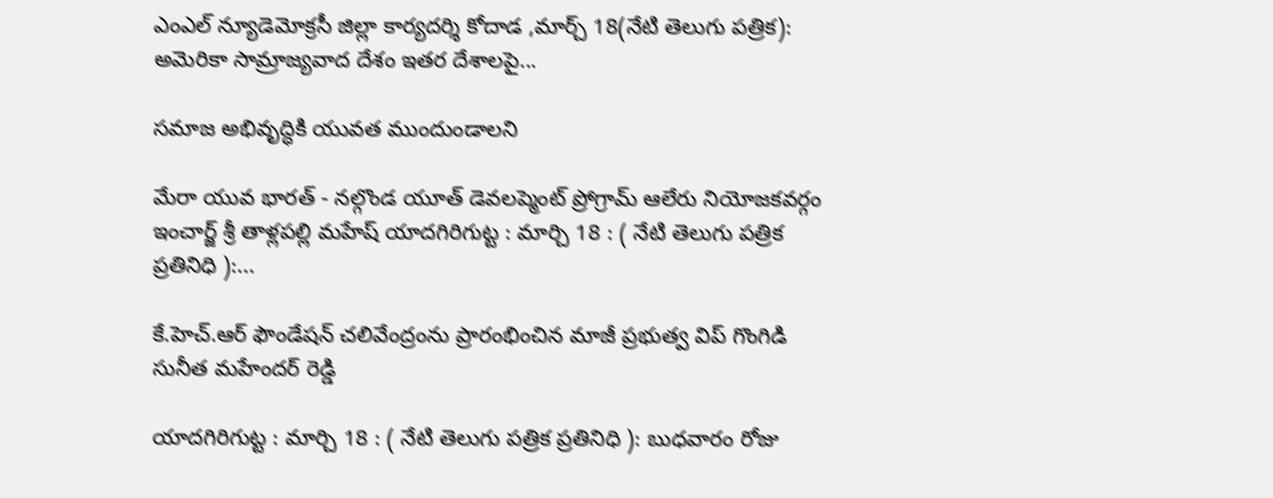ఎంఎల్ న్యూడెమోక్రసీ జిల్లా కార్యదర్శి కోదాడ ,మార్చ్ 18(నేటి తెలుగు పత్రిక): అమెరికా సామ్రాజ్యవాద దేశం ఇతర దేశాలపై...

సమాజ అభివృద్ధికి యువత ముందుండాలని

మేరా యువ భారత్ - నల్గొండ యూత్ డెవలప్మెంట్ ప్రోగ్రామ్ ఆలేరు నియోజకవర్గం ఇంచార్జ్ శ్రీ తాళ్లపల్లి మహేష్ యాదగిరిగుట్ట : మార్చి 18 : ( నేటి తెలుగు పత్రిక ప్రతినిధి ):...

కే.హెచ్.ఆర్ ఫౌండేషన్ చలివేంద్రంను ప్రారంభించిన మాజీ ప్రభుత్వ విప్ గొంగిడి సునీత మహేందర్ రెడ్డి

యాదగిరిగుట్ట : మార్చి 18 : ( నేటి తెలుగు పత్రిక ప్రతినిధి ): బుధవారం రోజు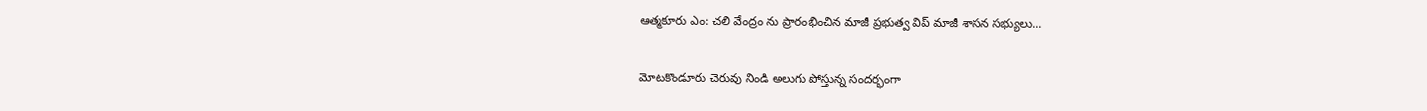ఆత్మకూరు ఎం: చలి వేంద్రం ను ప్రారంభించిన మాజీ ప్రభుత్వ విప్ మాజీ శాసన సభ్యులు...

మోటకొండూరు చెరువు నిండి అలుగు పోస్తున్న సందర్భంగా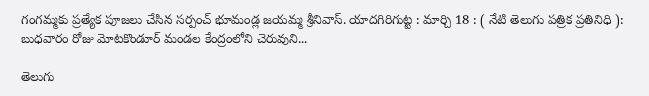గంగమ్మకు ప్రత్యేక పూజలు చేసిన సర్పంచ్ భూమండ్ల జయమ్మ శ్రీనివాస్. యాదగిరిగుట్ట : మార్చి 18 : ( నేటి తెలుగు పత్రిక ప్రతినిధి ): బుధవారం రోజు మోటకొండూర్ మండల కేంద్రంలోని చెరువుని...

తెలుగు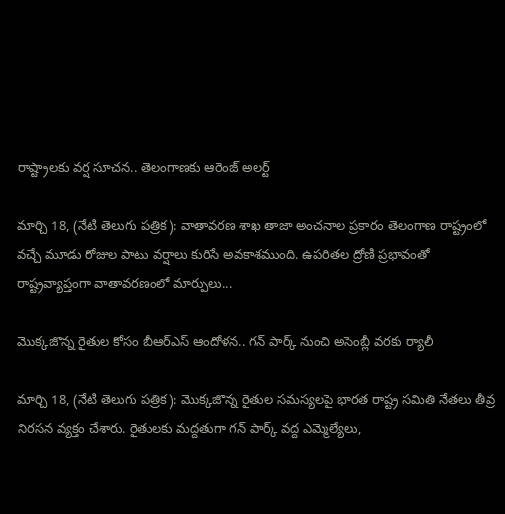రాష్ట్రాలకు వర్ష సూచన.. తెలంగాణకు ఆరెంజ్ అలర్ట్

మార్చి 18, (నేటి తెలుగు పత్రిక): వాతావరణ శాఖ తాజా అంచనాల ప్రకారం తెలంగాణ రాష్ట్రంలో వచ్చే మూడు రోజుల పాటు వర్షాలు కురిసే అవకాశముంది. ఉపరితల ద్రోణి ప్రభావంతో రాష్ట్రవ్యాప్తంగా వాతావరణంలో మార్పులు...

మొక్కజొన్న రైతుల కోసం బీఆర్ఎస్ ఆందోళన.. గన్ పార్క్ నుంచి అసెంబ్లీ వరకు ర్యాలీ

మార్చి 18, (నేటి తెలుగు పత్రిక): మొక్కజొన్న రైతుల సమస్యలపై భారత రాష్ట్ర సమితి నేతలు తీవ్ర నిరసన వ్యక్తం చేశారు. రైతులకు మద్దతుగా గన్ పార్క్ వద్ద ఎమ్మెల్యేలు,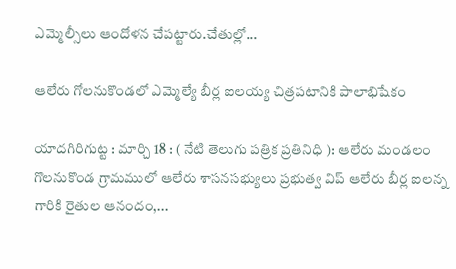ఎమ్మెల్సీలు ఆందోళన చేపట్టారు.చేతుల్లో...

ఆలేరు గోలనుకొండలో ఎమ్మెల్యే బీర్ల ఐలయ్య చిత్రపటానికి పాలాభిషేకం

యాదగిరిగుట్ట : మార్చి 18 : ( నేటి తెలుగు పత్రిక ప్రతినిధి ): ఆలేరు మండలం గొలనుకొండ గ్రామములో ఆలేరు శాసనసభ్యులు ప్రభుత్వ విప్ ఆలేరు బీర్ల ఐలన్న గారికి రైతుల ఆనందం,...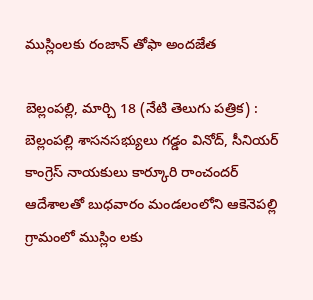ముస్లింలకు రంజాన్ తోఫా అందజేత

బెల్లంపల్లి, మార్చి 18 (నేటి తెలుగు పత్రిక) : బెల్లంపల్లి శాసనసభ్యులు గడ్డం వినోద్, సీనియర్ కాంగ్రెస్ నాయకులు కార్కూరి రాంచందర్ ఆదేశాలతో బుధవారం మండలంలోని ఆకెనెపల్లి గ్రామంలో ముస్లిం లకు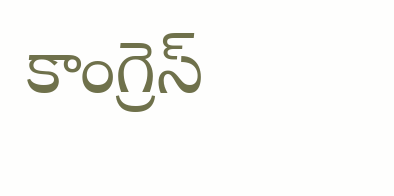కాంగ్రెస్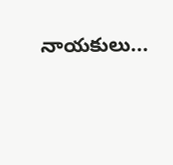నాయకులు...